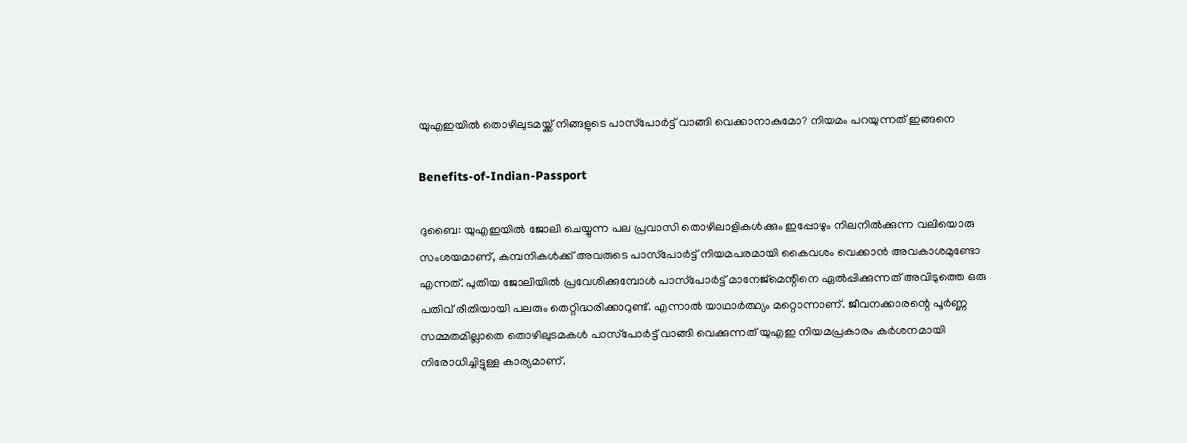യുഎഇയിൽ തൊഴിലുടമയ്ക്ക് നിങ്ങളുടെ പാസ്‌പോർട്ട് വാങ്ങി വെക്കാനാകുമോ? നിയമം പറയുന്നത് ഇങ്ങനെ

Benefits-of-Indian-Passport

ദുബൈ: യുഎഇയിൽ ജോലി ചെയ്യുന്ന പല പ്രവാസി തൊഴിലാളികൾക്കും ഇപ്പോഴും നിലനിൽക്കുന്ന വലിയൊരു സംശയമാണ്, കമ്പനികൾക്ക് അവരുടെ പാസ്‌പോർട്ട് നിയമപരമായി കൈവശം വെക്കാൻ അവകാശമുണ്ടോ എന്നത്. പുതിയ ജോലിയിൽ പ്രവേശിക്കുമ്പോൾ പാസ്‌പോർട്ട് മാനേജ്‌മെന്റിനെ ഏൽപ്പിക്കുന്നത് അവിടുത്തെ ഒരു പതിവ് രീതിയായി പലരും തെറ്റിദ്ധരിക്കാറുണ്ട്. എന്നാൽ യാഥാർത്ഥ്യം മറ്റൊന്നാണ്. ജീവനക്കാരന്റെ പൂർണ്ണ സമ്മതമില്ലാതെ തൊഴിലുടമകൾ പാസ്‌പോർട്ട് വാങ്ങി വെക്കുന്നത് യുഎഇ നിയമപ്രകാരം കർശനമായി നിരോധിച്ചിട്ടുള്ള കാര്യമാണ്.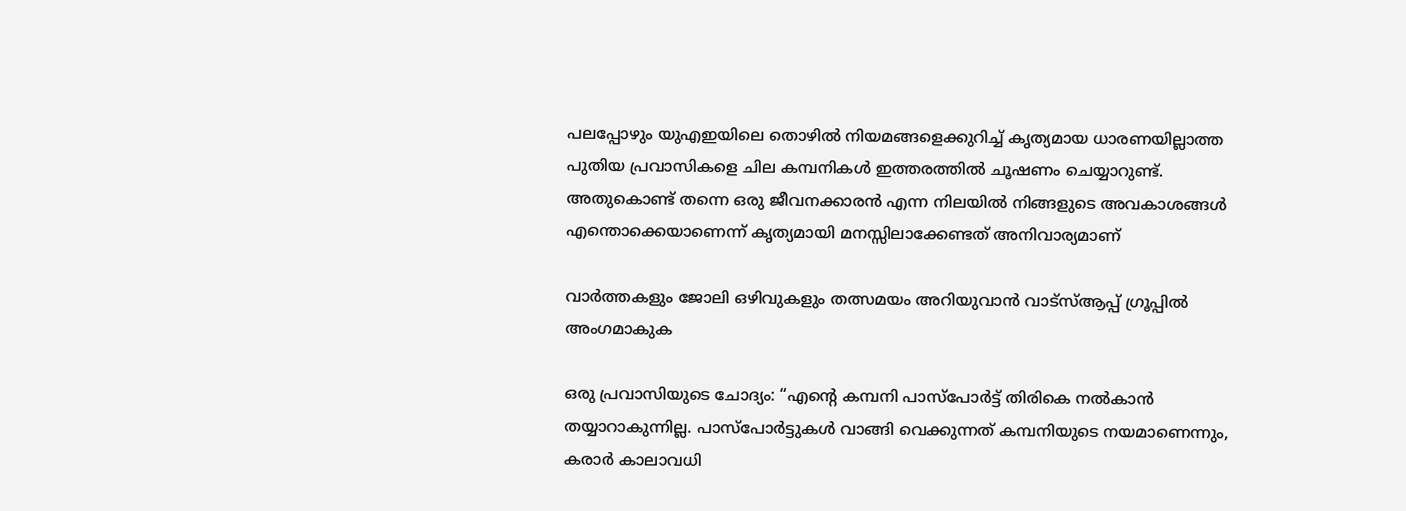പലപ്പോഴും യുഎഇയിലെ തൊഴിൽ നിയമങ്ങളെക്കുറിച്ച് കൃത്യമായ ധാരണയില്ലാത്ത പുതിയ പ്രവാസികളെ ചില കമ്പനികൾ ഇത്തരത്തിൽ ചൂഷണം ചെയ്യാറുണ്ട്. അതുകൊണ്ട് തന്നെ ഒരു ജീവനക്കാരൻ എന്ന നിലയിൽ നിങ്ങളുടെ അവകാശങ്ങൾ എന്തൊക്കെയാണെന്ന് കൃത്യമായി മനസ്സിലാക്കേണ്ടത് അനിവാര്യമാണ്

വാർത്തകളും ജോലി ഒഴിവുകളും തത്സമയം അറിയുവാൻ വാട്സ്ആപ്പ് ഗ്രൂപ്പിൽ അംഗമാകുക

ഒരു പ്രവാസിയുടെ ചോദ്യം: “എന്റെ കമ്പനി പാസ്‌പോർട്ട് തിരികെ നൽകാൻ തയ്യാറാകുന്നില്ല. പാസ്‌പോർട്ടുകൾ വാങ്ങി വെക്കുന്നത് കമ്പനിയുടെ നയമാണെന്നും, കരാർ കാലാവധി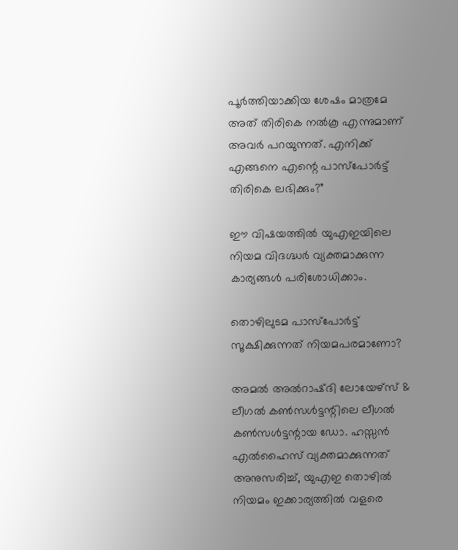പൂർത്തിയാക്കിയ ശേഷം മാത്രമേ അത് തിരികെ നൽകൂ എന്നുമാണ് അവർ പറയുന്നത്. എനിക്ക് എങ്ങനെ എന്റെ പാസ്‌പോർട്ട് തിരികെ ലഭിക്കും?”

ഈ വിഷയത്തിൽ യുഎഇയിലെ നിയമ വിദഗ്ദ്ധർ വ്യക്തമാക്കുന്ന കാര്യങ്ങൾ പരിശോധിക്കാം.

തൊഴിലുടമ പാസ്‌പോർട്ട് സൂക്ഷിക്കുന്നത് നിയമപരമാണോ?

അമൽ അൽറാഷ്ദി ലോയേഴ്‌സ് & ലീഗൽ കൺസൾട്ടന്റിലെ ലീഗൽ കൺസൾട്ടന്റായ ഡോ. ഹസ്സൻ എൽഹൈസ് വ്യക്തമാക്കുന്നത് അനുസരിച്ച്, യുഎഇ തൊഴിൽ നിയമം ഇക്കാര്യത്തിൽ വളരെ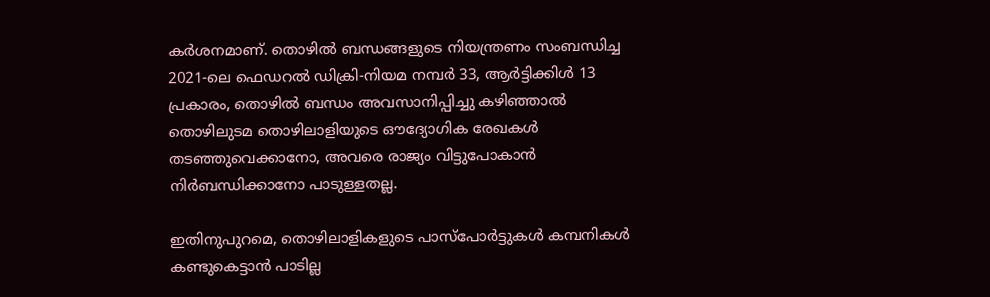കർശനമാണ്. തൊഴിൽ ബന്ധങ്ങളുടെ നിയന്ത്രണം സംബന്ധിച്ച 2021-ലെ ഫെഡറൽ ഡിക്രി-നിയമ നമ്പർ 33, ആർട്ടിക്കിൾ 13 പ്രകാരം, തൊഴിൽ ബന്ധം അവസാനിപ്പിച്ചു കഴിഞ്ഞാൽ തൊഴിലുടമ തൊഴിലാളിയുടെ ഔദ്യോഗിക രേഖകൾ തടഞ്ഞുവെക്കാനോ, അവരെ രാജ്യം വിട്ടുപോകാൻ നിർബന്ധിക്കാനോ പാടുള്ളതല്ല.

ഇതിനുപുറമെ, തൊഴിലാളികളുടെ പാസ്‌പോർട്ടുകൾ കമ്പനികൾ കണ്ടുകെട്ടാൻ പാടില്ല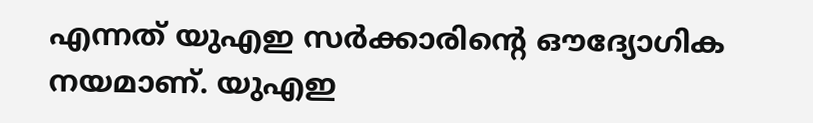എന്നത് യുഎഇ സർക്കാരിന്റെ ഔദ്യോഗിക നയമാണ്. യുഎഇ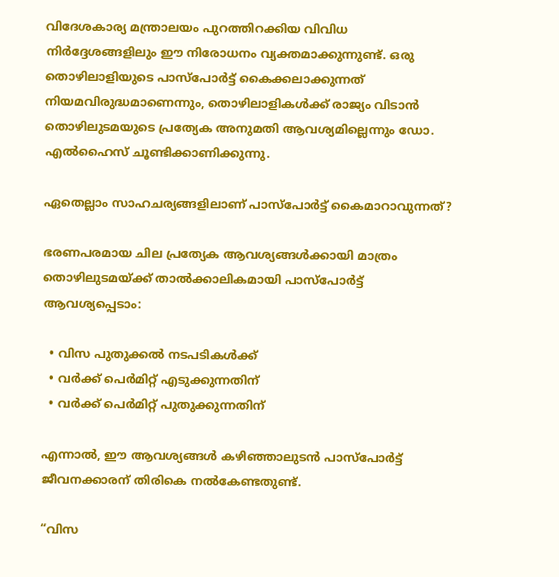വിദേശകാര്യ മന്ത്രാലയം പുറത്തിറക്കിയ വിവിധ നിർദ്ദേശങ്ങളിലും ഈ നിരോധനം വ്യക്തമാക്കുന്നുണ്ട്. ഒരു തൊഴിലാളിയുടെ പാസ്‌പോർട്ട് കൈക്കലാക്കുന്നത് നിയമവിരുദ്ധമാണെന്നും, തൊഴിലാളികൾക്ക് രാജ്യം വിടാൻ തൊഴിലുടമയുടെ പ്രത്യേക അനുമതി ആവശ്യമില്ലെന്നും ഡോ. എൽഹൈസ് ചൂണ്ടിക്കാണിക്കുന്നു.

ഏതെല്ലാം സാഹചര്യങ്ങളിലാണ് പാസ്‌പോർട്ട് കൈമാറാവുന്നത്?

ഭരണപരമായ ചില പ്രത്യേക ആവശ്യങ്ങൾക്കായി മാത്രം തൊഴിലുടമയ്ക്ക് താൽക്കാലികമായി പാസ്‌പോർട്ട് ആവശ്യപ്പെടാം:

  • വിസ പുതുക്കൽ നടപടികൾക്ക്
  • വർക്ക് പെർമിറ്റ് എടുക്കുന്നതിന്
  • വർക്ക് പെർമിറ്റ് പുതുക്കുന്നതിന്

എന്നാൽ, ഈ ആവശ്യങ്ങൾ കഴിഞ്ഞാലുടൻ പാസ്‌പോർട്ട് ജീവനക്കാരന് തിരികെ നൽകേണ്ടതുണ്ട്.

“വിസ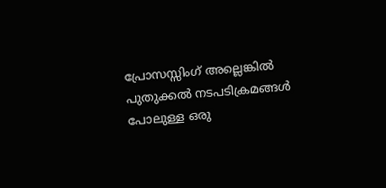പ്രോസസ്സിംഗ് അല്ലെങ്കിൽ പുതുക്കൽ നടപടിക്രമങ്ങൾ പോലുള്ള ഒരു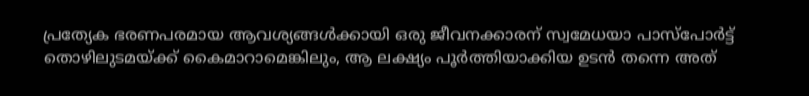പ്രത്യേക ഭരണപരമായ ആവശ്യങ്ങൾക്കായി ഒരു ജീവനക്കാരന് സ്വമേധയാ പാസ്‌പോർട്ട് തൊഴിലുടമയ്ക്ക് കൈമാറാമെങ്കിലും, ആ ലക്ഷ്യം പൂർത്തിയാക്കിയ ഉടൻ തന്നെ അത്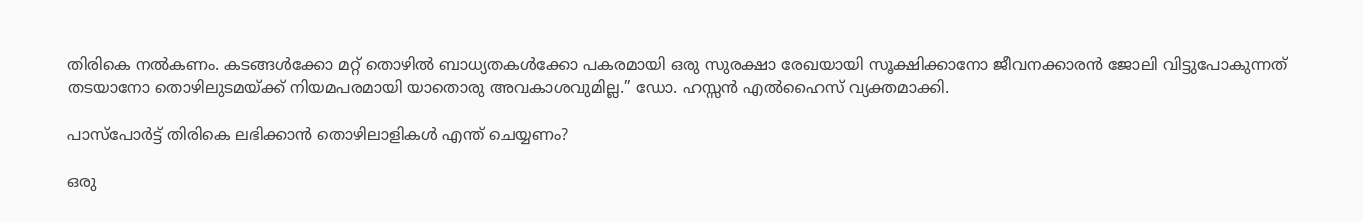തിരികെ നൽകണം. കടങ്ങൾക്കോ മറ്റ് തൊഴിൽ ബാധ്യതകൾക്കോ പകരമായി ഒരു സുരക്ഷാ രേഖയായി സൂക്ഷിക്കാനോ ജീവനക്കാരൻ ജോലി വിട്ടുപോകുന്നത് തടയാനോ തൊഴിലുടമയ്ക്ക് നിയമപരമായി യാതൊരു അവകാശവുമില്ല.” ഡോ. ഹസ്സൻ എൽഹൈസ് വ്യക്തമാക്കി.

പാസ്‌പോർട്ട് തിരികെ ലഭിക്കാൻ തൊഴിലാളികൾ എന്ത് ചെയ്യണം?

ഒരു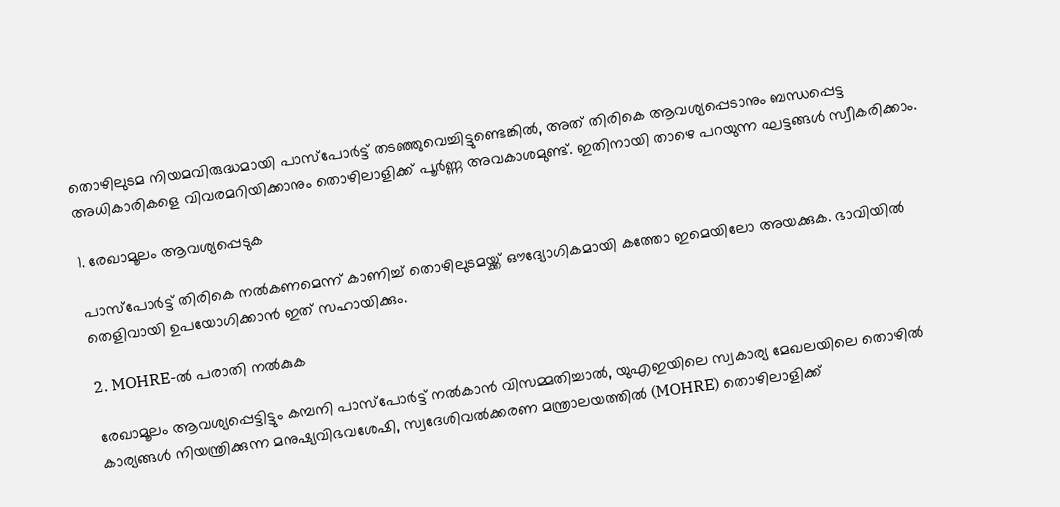തൊഴിലുടമ നിയമവിരുദ്ധമായി പാസ്‌പോർട്ട് തടഞ്ഞുവെച്ചിട്ടുണ്ടെങ്കിൽ, അത് തിരികെ ആവശ്യപ്പെടാനും ബന്ധപ്പെട്ട അധികാരികളെ വിവരമറിയിക്കാനും തൊഴിലാളിക്ക് പൂർണ്ണ അവകാശമുണ്ട്. ഇതിനായി താഴെ പറയുന്ന ഘട്ടങ്ങൾ സ്വീകരിക്കാം.

1. രേഖാമൂലം ആവശ്യപ്പെടുക

പാസ്‌പോർട്ട് തിരികെ നൽകണമെന്ന് കാണിച്ച് തൊഴിലുടമയ്ക്ക് ഔദ്യോഗികമായി കത്തോ ഇമെയിലോ അയക്കുക. ഭാവിയിൽ തെളിവായി ഉപയോഗിക്കാൻ ഇത് സഹായിക്കും.

2. MOHRE-ൽ പരാതി നൽകുക

രേഖാമൂലം ആവശ്യപ്പെട്ടിട്ടും കമ്പനി പാസ്‌പോർട്ട് നൽകാൻ വിസമ്മതിച്ചാൽ, യുഎഇയിലെ സ്വകാര്യ മേഖലയിലെ തൊഴിൽ കാര്യങ്ങൾ നിയന്ത്രിക്കുന്ന മനുഷ്യവിഭവശേഷി, സ്വദേശിവൽക്കരണ മന്ത്രാലയത്തിൽ (MOHRE) തൊഴിലാളിക്ക്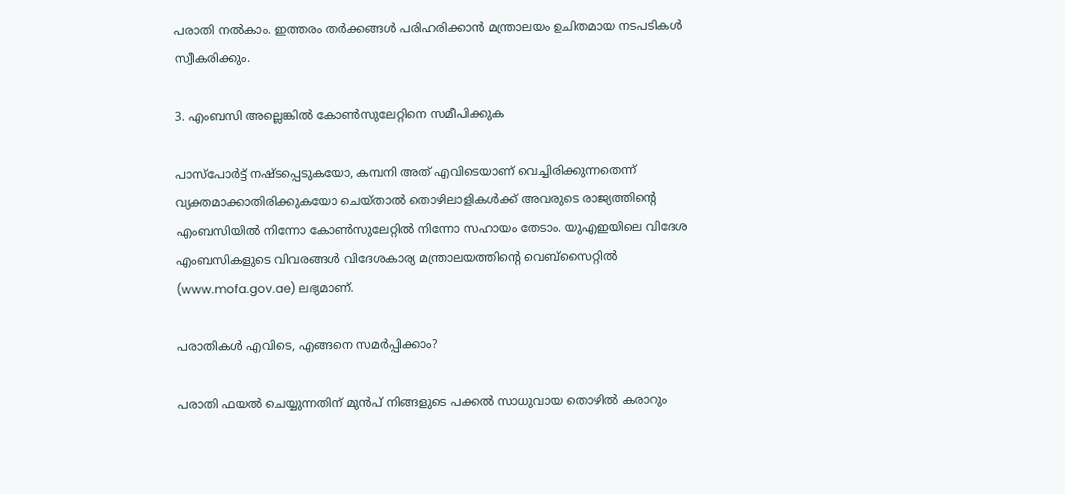പരാതി നൽകാം. ഇത്തരം തർക്കങ്ങൾ പരിഹരിക്കാൻ മന്ത്രാലയം ഉചിതമായ നടപടികൾ സ്വീകരിക്കും.

3. എംബസി അല്ലെങ്കിൽ കോൺസുലേറ്റിനെ സമീപിക്കുക

പാസ്‌പോർട്ട് നഷ്ടപ്പെടുകയോ, കമ്പനി അത് എവിടെയാണ് വെച്ചിരിക്കുന്നതെന്ന് വ്യക്തമാക്കാതിരിക്കുകയോ ചെയ്താൽ തൊഴിലാളികൾക്ക് അവരുടെ രാജ്യത്തിന്റെ എംബസിയിൽ നിന്നോ കോൺസുലേറ്റിൽ നിന്നോ സഹായം തേടാം. യുഎഇയിലെ വിദേശ എംബസികളുടെ വിവരങ്ങൾ വിദേശകാര്യ മന്ത്രാലയത്തിന്റെ വെബ്‌സൈറ്റിൽ (www.mofa.gov.ae) ലഭ്യമാണ്.

പരാതികൾ എവിടെ, എങ്ങനെ സമർപ്പിക്കാം?

പരാതി ഫയൽ ചെയ്യുന്നതിന് മുൻപ് നിങ്ങളുടെ പക്കൽ സാധുവായ തൊഴിൽ കരാറും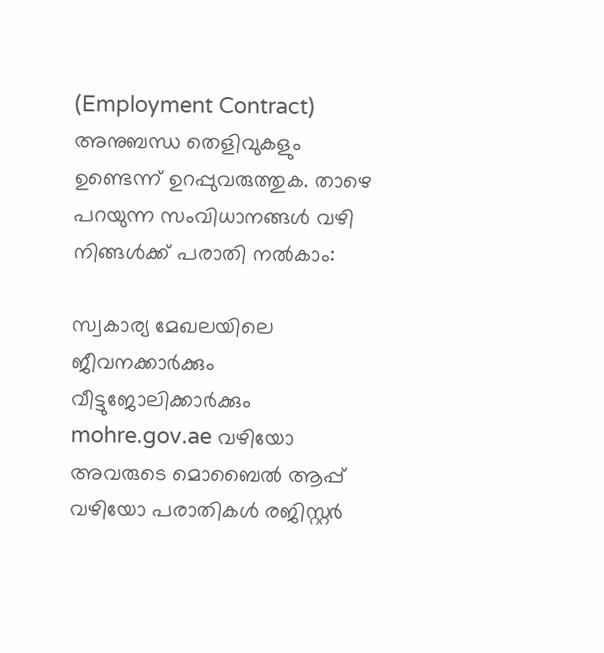(Employment Contract) അനുബന്ധ തെളിവുകളും ഉണ്ടെന്ന് ഉറപ്പുവരുത്തുക. താഴെ പറയുന്ന സംവിധാനങ്ങൾ വഴി നിങ്ങൾക്ക് പരാതി നൽകാം:

സ്വകാര്യ മേഖലയിലെ ജീവനക്കാർക്കും വീട്ടുജോലിക്കാർക്കും mohre.gov.ae വഴിയോ അവരുടെ മൊബൈൽ ആപ്പ് വഴിയോ പരാതികൾ രജിസ്റ്റർ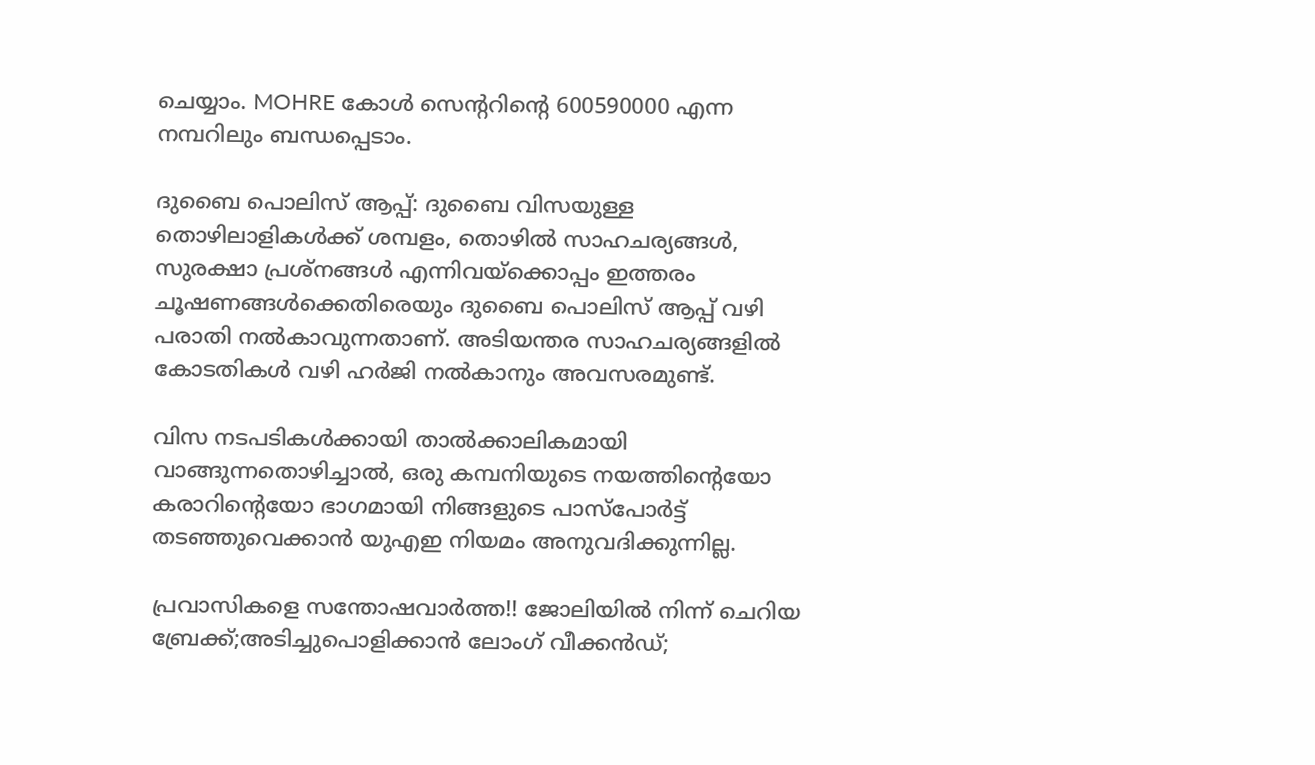ചെയ്യാം. MOHRE കോൾ സെന്ററിന്റെ 600590000 എന്ന നമ്പറിലും ബന്ധപ്പെടാം.

ദുബൈ പൊലിസ് ആപ്പ്: ദുബൈ വിസയുള്ള തൊഴിലാളികൾക്ക് ശമ്പളം, തൊഴിൽ സാഹചര്യങ്ങൾ, സുരക്ഷാ പ്രശ്നങ്ങൾ എന്നിവയ്‌ക്കൊപ്പം ഇത്തരം ചൂഷണങ്ങൾക്കെതിരെയും ദുബൈ പൊലിസ് ആപ്പ് വഴി പരാതി നൽകാവുന്നതാണ്. അടിയന്തര സാഹചര്യങ്ങളിൽ കോടതികൾ വഴി ഹർജി നൽകാനും അവസരമുണ്ട്.

വിസ നടപടികൾക്കായി താൽക്കാലികമായി വാങ്ങുന്നതൊഴിച്ചാൽ, ഒരു കമ്പനിയുടെ നയത്തിന്റെയോ കരാറിന്റെയോ ഭാഗമായി നിങ്ങളുടെ പാസ്‌പോർട്ട് തടഞ്ഞുവെക്കാൻ യുഎഇ നിയമം അനുവദിക്കുന്നില്ല.

പ്രവാസികളെ സന്തോഷവാർത്ത!! ജോലിയിൽ നിന്ന് ചെറിയ ബ്രേക്ക്;അടിച്ചുപൊളിക്കാൻ ലോംഗ് വീക്കൻഡ്;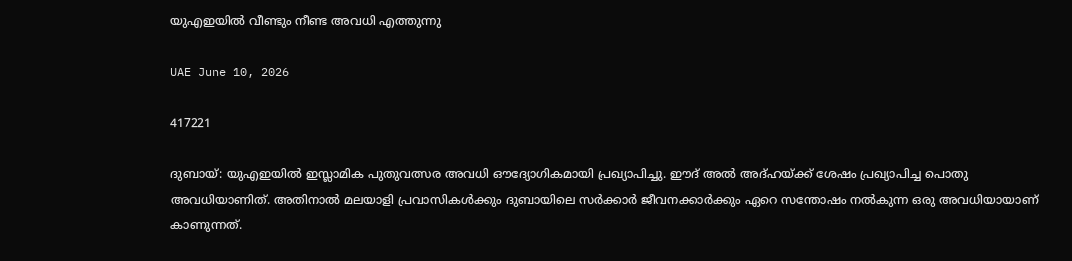യുഎഇയിൽ വീണ്ടും നീണ്ട അവധി എത്തുന്നു

UAE June 10, 2026

417221

ദുബായ്: യുഎഇയിൽ ഇസ്ലാമിക പുതുവത്സര അവധി ഔദ്യോഗികമായി പ്രഖ്യാപിച്ചു. ഈദ് അൽ അദ്ഹയ്ക്ക് ശേഷം പ്രഖ്യാപിച്ച പൊതു അവധിയാണിത്. അതിനാൽ മലയാളി പ്രവാസികൾക്കും ദുബായിലെ സർക്കാർ ജീവനക്കാർക്കും ഏറെ സന്തോഷം നൽകുന്ന ഒരു അവധിയായാണ് കാണുന്നത്.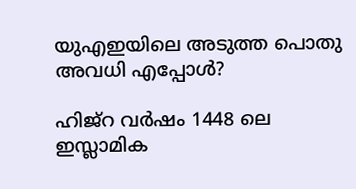യുഎഇയിലെ അടുത്ത പൊതു അവധി എപ്പോൾ?

ഹിജ്റ വർഷം 1448 ലെ ഇസ്ലാമിക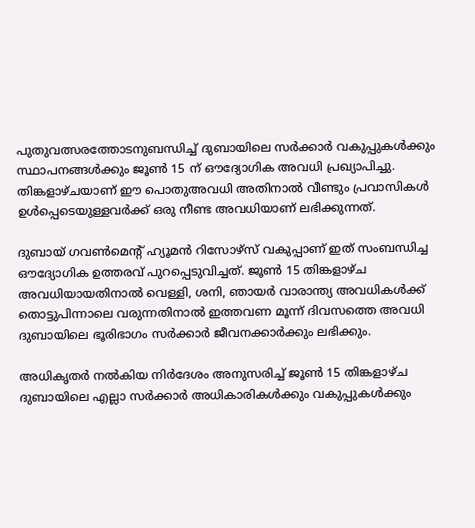പുതുവത്സരത്തോടനുബന്ധിച്ച് ദുബായിലെ സർക്കാർ വകുപ്പുകൾക്കും സ്ഥാപനങ്ങൾക്കും ജൂൺ 15 ന് ഔദ്യോഗിക അവധി പ്രഖ്യാപിച്ചു. തിങ്കളാഴ്ചയാണ് ഈ പൊതുഅവധി അതിനാൽ വീണ്ടും പ്രവാസികൾ ഉൾപ്പെടെയുള്ളവർക്ക് ഒരു നീണ്ട അവധിയാണ് ലഭിക്കുന്നത്.

ദുബായ് ഗവൺമെന്റ് ഹ്യൂമൻ റിസോഴ്‌സ് വകുപ്പാണ് ഇത് സംബന്ധിച്ച ഔദ്യോഗിക ഉത്തരവ് പുറപ്പെടുവിച്ചത്. ജൂൺ 15 തിങ്കളാഴ്ച അവധിയായതിനാൽ വെള്ളി, ശനി, ഞായർ വാരാന്ത്യ അവധികൾക്ക് തൊട്ടുപിന്നാലെ വരുന്നതിനാൽ ഇത്തവണ മൂന്ന് ദിവസത്തെ അവധി ദുബായിലെ ഭൂരിഭാഗം സർക്കാർ ജീവനക്കാർക്കും ലഭിക്കും.

അധികൃതർ നൽകിയ നിർദേശം അനുസരിച്ച് ജൂൺ 15 തിങ്കളാഴ്ച ദുബായിലെ എല്ലാ സർക്കാർ അധികാരികൾക്കും വകുപ്പുകൾക്കും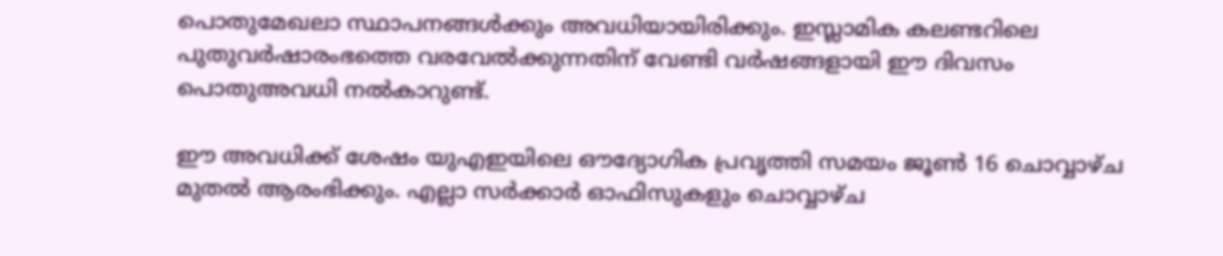പൊതുമേഖലാ സ്ഥാപനങ്ങൾക്കും അവധിയായിരിക്കും. ഇസ്ലാമിക കലണ്ടറിലെ പുതുവർഷാരംഭത്തെ വരവേൽക്കുന്നതിന് വേണ്ടി വർഷങ്ങളായി ഈ ദിവസം പൊതുഅവധി നൽകാറുണ്ട്.

ഈ അവധിക്ക് ശേഷം യുഎഇയിലെ ഔദ്യോഗിക പ്രവൃത്തി സമയം ജൂൺ 16 ചൊവ്വാഴ്ച മുതൽ ആരംഭിക്കും. എല്ലാ സർക്കാർ ഓഫിസുകളും ചൊവ്വാഴ്ച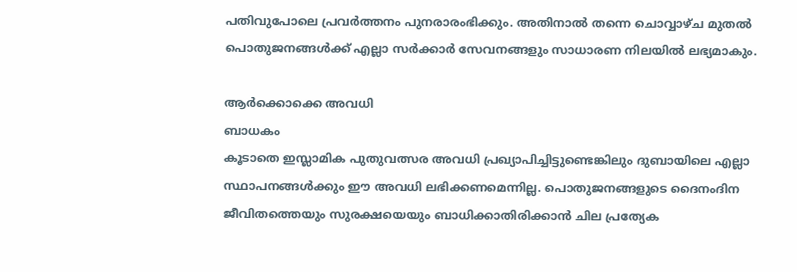പതിവുപോലെ പ്രവർത്തനം പുനരാരംഭിക്കും. അതിനാൽ തന്നെ ചൊവ്വാഴ്ച മുതൽ പൊതുജനങ്ങൾക്ക് എല്ലാ സർക്കാർ സേവനങ്ങളും സാധാരണ നിലയിൽ ലഭ്യമാകും.

ആർക്കൊക്കെ അവധി
ബാധകം
കൂടാതെ ഇസ്ലാമിക പുതുവത്സര അവധി പ്രഖ്യാപിച്ചിട്ടുണ്ടെങ്കിലും ദുബായിലെ എല്ലാ സ്ഥാപനങ്ങൾക്കും ഈ അവധി ലഭിക്കണമെന്നില്ല. പൊതുജനങ്ങളുടെ ദൈനംദിന ജീവിതത്തെയും സുരക്ഷയെയും ബാധിക്കാതിരിക്കാൻ ചില പ്രത്യേക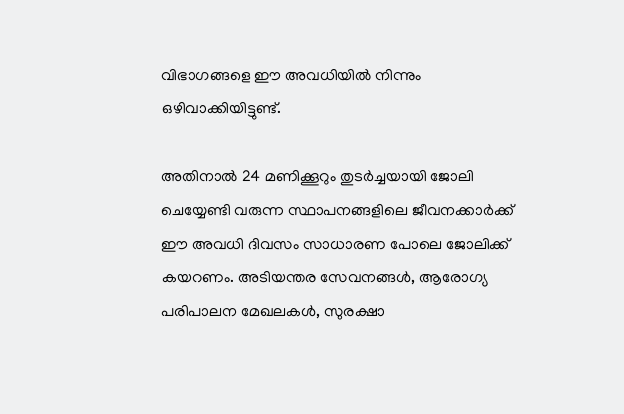വിഭാഗങ്ങളെ ഈ അവധിയിൽ നിന്നും ഒഴിവാക്കിയിട്ടുണ്ട്.

അതിനാൽ 24 മണിക്കൂറും തുടർച്ചയായി ജോലി ചെയ്യേണ്ടി വരുന്ന സ്ഥാപനങ്ങളിലെ ജീവനക്കാർക്ക് ഈ അവധി ദിവസം സാധാരണ പോലെ ജോലിക്ക് കയറണം. അടിയന്തര സേവനങ്ങൾ, ആരോഗ്യ പരിപാലന മേഖലകൾ, സുരക്ഷാ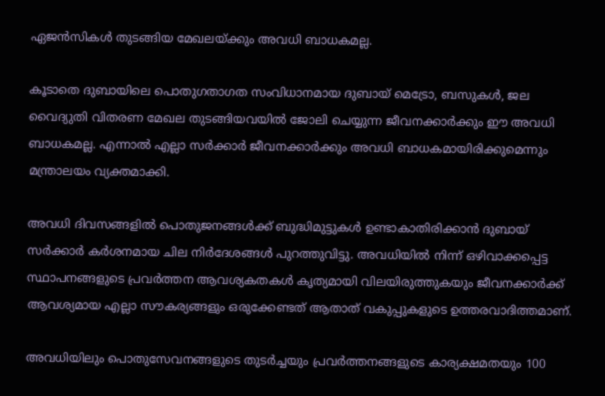ഏജൻസികൾ തുടങ്ങിയ മേഖലയ്ക്കും അവധി ബാധകമല്ല.

കൂടാതെ ദുബായിലെ പൊതുഗതാഗത സംവിധാനമായ ദുബായ് മെട്രോ, ബസുകൾ, ജല വൈദ്യുതി വിതരണ മേഖല തുടങ്ങിയവയിൽ ജോലി ചെയ്യുന്ന ജീവനക്കാർക്കും ഈ അവധി ബാധകമല്ല. എന്നാൽ എല്ലാ സർക്കാർ ജീവനക്കാർക്കും അവധി ബാധകമായിരിക്കുമെന്നും മന്ത്രാലയം വ്യക്തമാക്കി.

അവധി ദിവസങ്ങളിൽ പൊതുജനങ്ങൾക്ക് ബുദ്ധിമുട്ടുകൾ ഉണ്ടാകാതിരിക്കാൻ ദുബായ് സർക്കാർ കർശനമായ ചില നിർദേശങ്ങൾ പുറത്തുവിട്ടു. അവധിയിൽ നിന്ന് ഒഴിവാക്കപ്പെട്ട സ്ഥാപനങ്ങളുടെ പ്രവർത്തന ആവശ്യകതകൾ കൃത്യമായി വിലയിരുത്തുകയും ജീവനക്കാർക്ക് ആവശ്യമായ എല്ലാ സൗകര്യങ്ങളും ഒരുക്കേണ്ടത് ആതാത് വകുപ്പുകളുടെ ഉത്തരവാദിത്തമാണ്.

അവധിയിലും പൊതുസേവനങ്ങളുടെ തുടർച്ചയും പ്രവർത്തനങ്ങളുടെ കാര്യക്ഷമതയും 100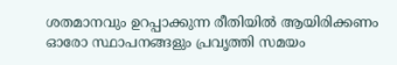ശതമാനവും ഉറപ്പാക്കുന്ന രീതിയിൽ ആയിരിക്കണം ഓരോ സ്ഥാപനങ്ങളും പ്രവൃത്തി സമയം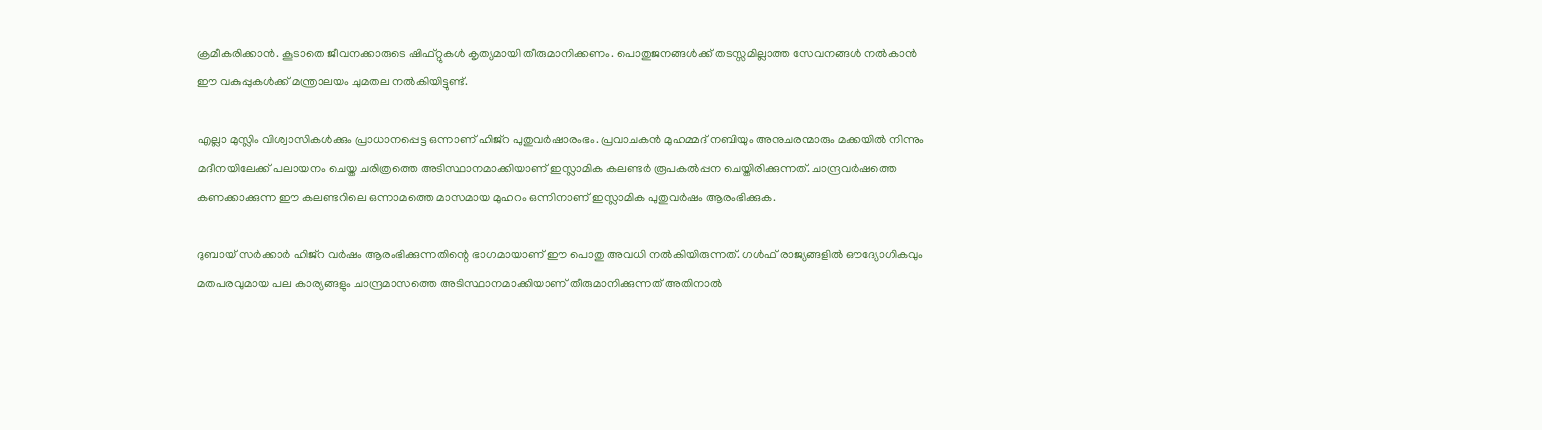ക്രമീകരിക്കാൻ. കൂടാതെ ജീവനക്കാരുടെ ഷിഫ്റ്റുകൾ കൃത്യമായി തീരുമാനിക്കണം. പൊതുജനങ്ങൾക്ക് തടസ്സമില്ലാത്ത സേവനങ്ങൾ നൽകാൻ ഈ വകുപ്പുകൾക്ക് മന്ത്രാലയം ചുമതല നൽകിയിട്ടുണ്ട്.

എല്ലാ മുസ്ലിം വിശ്വാസികൾക്കും പ്രാധാനപ്പെട്ട ഒന്നാണ് ഹിജ്റ പുതുവർഷാരംഭം. പ്രവാചകൻ മുഹമ്മദ് നബിയും അനുചരന്മാരും മക്കയിൽ നിന്നും മദീനയിലേക്ക് പലായനം ചെയ്ത ചരിത്രത്തെ അടിസ്ഥാനമാക്കിയാണ് ഇസ്ലാമിക കലണ്ടർ രൂപകൽപ്പന ചെയ്തിരിക്കുന്നത്. ചാന്ദ്രവർഷത്തെ കണക്കാക്കുന്ന ഈ കലണ്ടറിലെ ഒന്നാമത്തെ മാസമായ മുഹറം ഒന്നിനാണ് ഇസ്ലാമിക പുതുവർഷം ആരംഭിക്കുക.

ദുബായ് സർക്കാർ ഹിജ്റ വർഷം ആരംഭിക്കുന്നതിന്റെ ഭാഗമായാണ് ഈ പൊതു അവധി നൽകിയിരുന്നത്. ഗൾഫ് രാജ്യങ്ങളിൽ ഔദ്യോഗികവും മതപരവുമായ പല കാര്യങ്ങളും ചാന്ദ്രമാസത്തെ അടിസ്ഥാനമാക്കിയാണ് തീരുമാനിക്കുന്നത് അതിനാൽ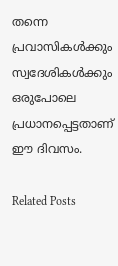തന്നെ പ്രവാസികൾക്കും സ്വദേശികൾക്കും ഒരുപോലെ പ്രധാനപ്പെട്ടതാണ് ഈ ദിവസം.

Related Posts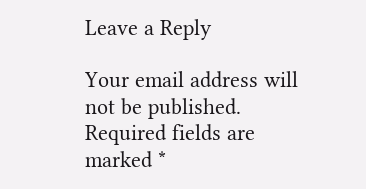Leave a Reply

Your email address will not be published. Required fields are marked *